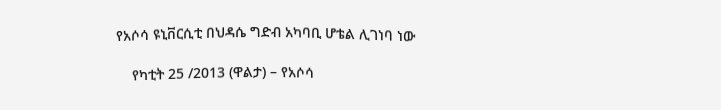የአሶሳ ዩኒቨርሲቲ በህዳሴ ግድብ አካባቢ ሆቴል ሊገነባ ነው

    የካቲት 25 /2013 (ዋልታ) – የአሶሳ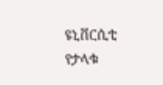ዩኒቨርሲቲ የታላቁ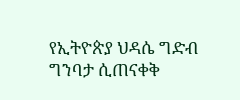የኢትዮጵያ ህዳሴ ግድብ ግንባታ ሲጠናቀቅ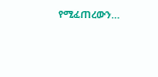የሚፈጠረውን…